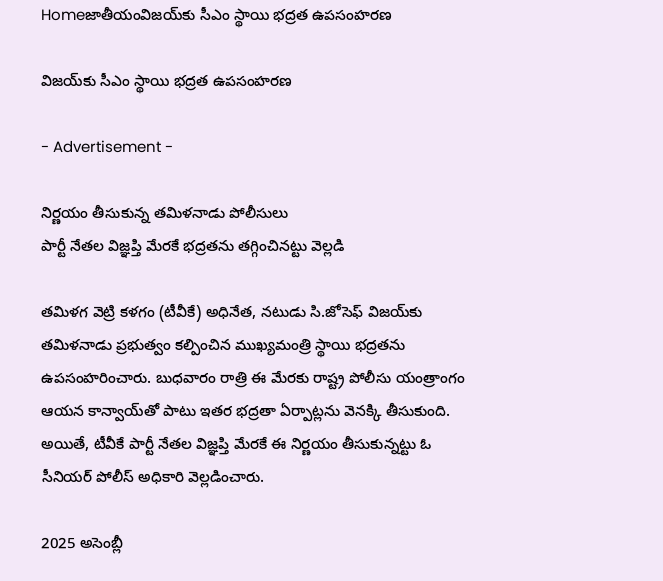Homeజాతీయంవిజయ్‌కు సీఎం స్థాయి భద్రత ఉపసంహరణ

విజయ్‌కు సీఎం స్థాయి భద్రత ఉపసంహరణ

- Advertisement -

నిర్ణయం తీసుకున్న తమిళనాడు పోలీసులు
పార్టీ నేతల విజ్ఞప్తి మేరకే భద్రతను తగ్గించినట్టు వెల్లడి

తమిళగ వెట్రి కళగం (టీవీకే) అధినేత, నటుడు సి.జోసెఫ్ విజయ్‌కు తమిళనాడు ప్రభుత్వం కల్పించిన ముఖ్యమంత్రి స్థాయి భద్రతను ఉపసంహరించారు. బుధవారం రాత్రి ఈ మేరకు రాష్ట్ర పోలీసు యంత్రాంగం ఆయన కాన్వాయ్‌తో పాటు ఇతర భద్రతా ఏర్పాట్లను వెనక్కి తీసుకుంది. అయితే, టీవీకే పార్టీ నేతల విజ్ఞప్తి మేరకే ఈ నిర్ణయం తీసుకున్నట్టు ఓ సీనియర్ పోలీస్ అధికారి వెల్లడించారు.

2025 అసెంబ్లీ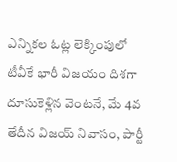ఎన్నికల ఓట్ల లెక్కింపులో టీవీకే భారీ విజయం దిశగా దూసుకెళ్లిన వెంటనే, మే 4వ తేదీన విజయ్ నివాసం, పార్టీ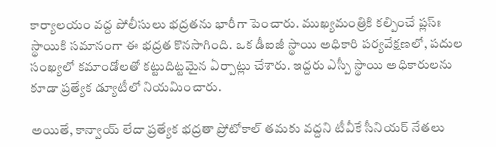కార్యాలయం వద్ద పోలీసులు భద్రతను భారీగా పెంచారు. ముఖ్యమంత్రికి కల్పించే ప్లస్ః స్థాయికి సమానంగా ఈ భద్రత కొనసాగింది. ఒక డీఐజీ స్థాయి అధికారి పర్యవేక్షణలో, పదుల సంఖ్యలో కమాండోలతో కట్టుదిట్టమైన ఏర్పాట్లు చేశారు. ఇద్దరు ఎస్పీ స్థాయి అధికారులను కూడా ప్రత్యేక డ్యూటీలో నియమించారు.

అయితే, కాన్వాయ్ లేదా ప్రత్యేక భద్రతా ప్రోటోకాల్ తమకు వద్దని టీవీకే సీనియర్ నేతలు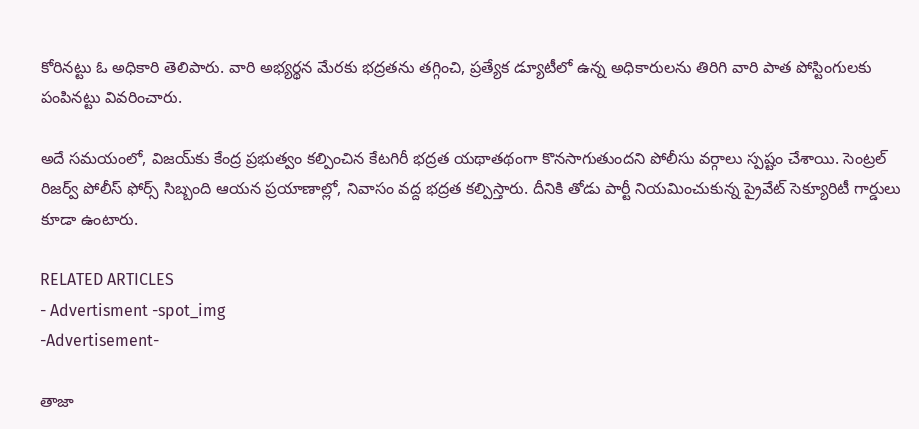కోరినట్టు ఓ అధికారి తెలిపారు. వారి అభ్యర్థన మేరకు భద్రతను తగ్గించి, ప్రత్యేక డ్యూటీలో ఉన్న అధికారులను తిరిగి వారి పాత పోస్టింగులకు పంపినట్టు వివరించారు.

అదే సమయంలో, విజయ్‌కు కేంద్ర ప్రభుత్వం కల్పించిన కేటగిరీ భద్రత యథాతథంగా కొనసాగుతుందని పోలీసు వర్గాలు స్పష్టం చేశాయి. సెంట్రల్ రిజర్వ్ పోలీస్ ఫోర్స్ సిబ్బంది ఆయన ప్రయాణాల్లో, నివాసం వద్ద భద్రత కల్పిస్తారు. దీనికి తోడు పార్టీ నియమించుకున్న ప్రైవేట్ సెక్యూరిటీ గార్డులు కూడా ఉంటారు.

RELATED ARTICLES
- Advertisment -spot_img
-Advertisement-

తాజా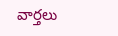వార్తలు